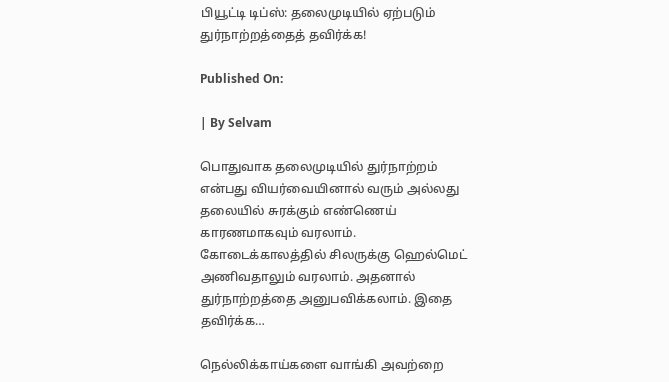பியூட்டி டிப்ஸ்: தலைமுடியில் ஏற்படும்  துர்நாற்றத்தைத் தவிர்க்க!

Published On:

| By Selvam

பொதுவாக தலைமுடியில் துர்நாற்றம் என்பது வியர்வையினால் வரும் அல்லது தலையில் சுரக்கும் எண்ணெய் காரணமாகவும் வரலாம். கோடைக்காலத்தில் சிலருக்கு ஹெல்மெட் அணிவதாலும் வரலாம். அதனால் துர்நாற்றத்தை அனுபவிக்கலாம். இதை தவிர்க்க…

நெல்லிக்காய்களை வாங்கி அவற்றை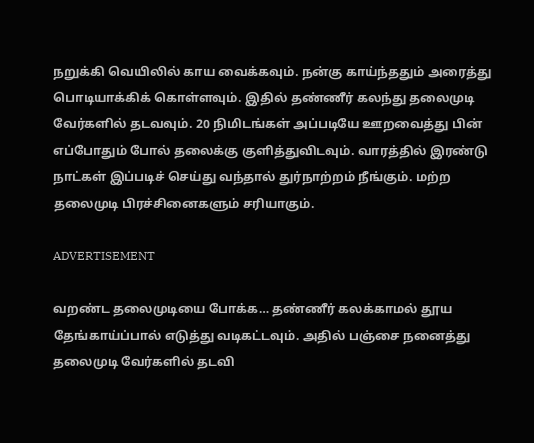நறுக்கி வெயிலில் காய வைக்கவும். நன்கு காய்ந்ததும் அரைத்து பொடியாக்கிக் கொள்ளவும். இதில் தண்ணீர் கலந்து தலைமுடி வேர்களில் தடவவும். 20 நிமிடங்கள் அப்படியே ஊறவைத்து பின் எப்போதும் போல் தலைக்கு குளித்துவிடவும். வாரத்தில் இரண்டு நாட்கள் இப்படிச் செய்து வந்தால் துர்நாற்றம் நீங்கும். மற்ற தலைமுடி பிரச்சினைகளும் சரியாகும்.

ADVERTISEMENT

வறண்ட தலைமுடியை போக்க… தண்ணீர் கலக்காமல் தூய தேங்காய்ப்பால் எடுத்து வடிகட்டவும். அதில் பஞ்சை நனைத்து தலைமுடி வேர்களில் தடவி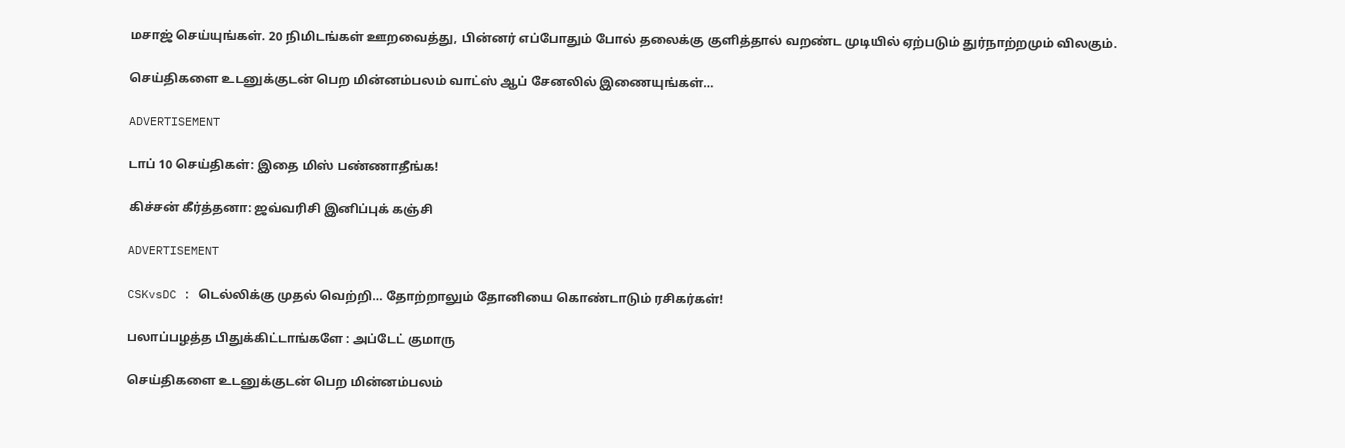மசாஜ் செய்யுங்கள். 20 நிமிடங்கள் ஊறவைத்து, பின்னர் எப்போதும் போல் தலைக்கு குளித்தால் வறண்ட முடியில் ஏற்படும் துர்நாற்றமும் விலகும்.

செய்திகளை உடனுக்குடன் பெற மின்னம்பலம் வாட்ஸ் ஆப் சேனலில் இணையுங்கள்…

ADVERTISEMENT

டாப் 10 செய்திகள்: இதை மிஸ் பண்ணாதீங்க!

கிச்சன் கீர்த்தனா: ஜவ்வரிசி இனிப்புக் கஞ்சி

ADVERTISEMENT

CSKvsDC : டெல்லிக்கு முதல் வெற்றி… தோற்றாலும் தோனியை கொண்டாடும் ரசிகர்கள்!

பலாப்பழத்த பிதுக்கிட்டாங்களே : அப்டேட் குமாரு

செய்திகளை உடனுக்குடன் பெற மின்னம்பலம்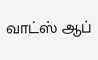வாட்ஸ் ஆப்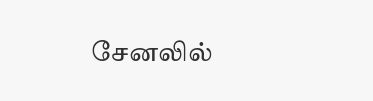சேனலில்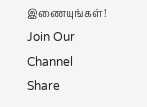இணையுங்கள்!
Join Our Channel
Share